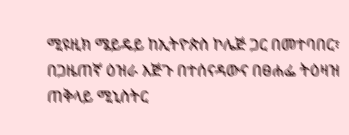ሚዩዚክ ሜይዴይ ከኢትዮጵስ ኮሌጅ ጋር በመተባበር፣ በጋዜጠኛ ዕዝራ እጅጉ በተሰናዳውና በፀሐፌ ትዕዛዝ ጠቅላይ ሚኒስትር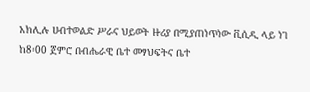አክሊሉ ሀብተወልድ ሥራና ህይወት ዙሪያ በሚያጠነጥነው ቪሲዲ ላይ ነገ ከ8፡00 ጀምሮ በብሔራዊ ቤተ መፃህፍትና ቤተ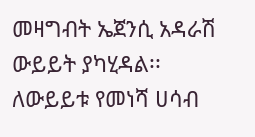መዛግብት ኤጀንሲ አዳራሽ ውይይት ያካሂዳል፡፡
ለውይይቱ የመነሻ ሀሳብ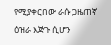የሚያቀርበው ራሱ ጋዜጠኛ ዕዝራ እጅጉ ሲሆን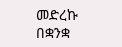መድረኩ በቋንቋ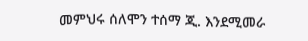መምህሩ ሰለሞን ተሰማ ጂ. እንደሚመራ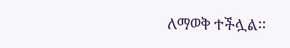ለማወቅ ተችሏል፡፡